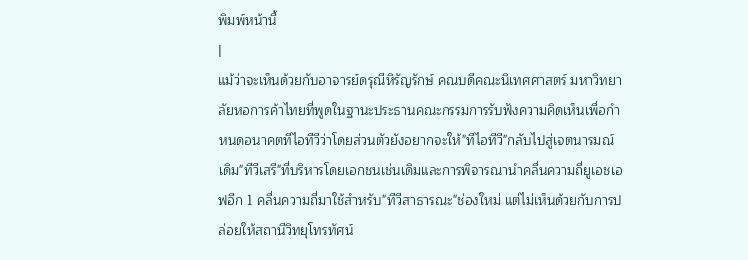พิมพ์หน้านี้
|
แม้ว่าจะเห็นด้วยกับอาจารย์ดรุณีหิรัญรักษ์ คณบดีคณะนิเทศศาสตร์ มหาวิทยาลัยหอการค้าไทยที่พูดในฐานะประธานคณะกรรมการรับฟังความคิดเห็นเพื่อกำหนดอนาคตทีไอทีวีว่าโดยส่วนตัวยังอยากจะให้"ทีไอทีวี"กลับไปสู่เจตนารมณ์เดิม"ทีวีเสรี"ที่บริหารโดยเอกชนเช่นเดิมและการพิจารณานำคลื่นความถี่ยูเอชเอฟอีก 1 คลื่นความถี่มาใช้สำหรับ"ทีวีสาธารณะ"ช่องใหม่ แต่ไม่เห็นด้วยกับการปล่อยให้สถานีวิทยุโทรทัศน์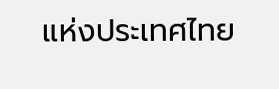แห่งประเทศไทย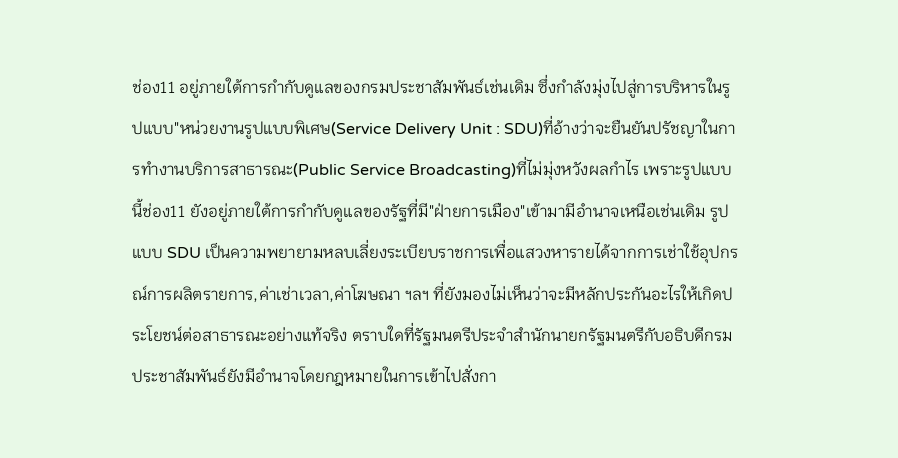ช่อง11 อยู่ภายใต้การกำกับดูแลของกรมประชาสัมพันธ์เช่นเดิม ซึ่งกำลังมุ่งไปสู่การบริหารในรูปแบบ"หน่วยงานรูปแบบพิเศษ(Service Delivery Unit : SDU)ที่อ้างว่าจะยืนยันปรัชญาในการทำงานบริการสาธารณะ(Public Service Broadcasting)ที่ไม่มุ่งหวังผลกำไร เพราะรูปแบบนี้ช่อง11 ยังอยู่ภายใต้การกำกับดูแลของรัฐที่มี"ฝ่ายการเมือง"เข้ามามีอำนาจเหนือเช่นเดิม รูปแบบ SDU เป็นความพยายามหลบเลี่ยงระเบียบราชการเพื่อแสวงหารายได้จากการเช่าใช้อุปกรณ์การผลิตรายการ,ค่าเช่าเวลา,ค่าโฆษณา ฯลฯ ที่ยังมองไม่เห็นว่าจะมีหลักประกันอะไรให้เกิดประโยชน์ต่อสาธารณะอย่างแท้จริง ตราบใดที่รัฐมนตรีประจำสำนักนายกรัฐมนตรีกับอธิบดีกรมประชาสัมพันธ์ยังมีอำนาจโดยกฎหมายในการเข้าไปสั่งกา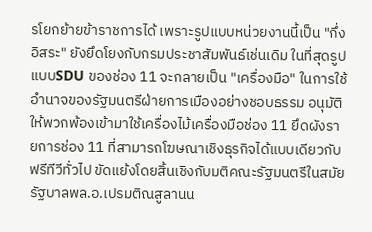รโยกย้ายข้าราชการได้ เพราะรูปแบบหน่วยงานนี้เป็น "กึ่งอิสระ" ยังยึดโยงกับกรมประชาสัมพันธ์เช่นเดิม ในที่สุดรูปแบบSDU ของช่อง 11 จะกลายเป็น "เครื่องมือ" ในการใช้อำนาจของรัฐมนตรีฝ่ายการเมืองอย่างชอบธรรม อนุมัติให้พวกพ้องเข้ามาใช้เครื่องไม้เครื่องมือช่อง 11 ยึดผังรายการช่อง 11 ที่สามารถโฆษณาเชิงธุรกิจได้แบบเดียวกับฟรีทีวีทั่วไป ขัดแย้งโดยสิ้นเชิงกับมติคณะรัฐมนตรีในสมัยรัฐบาลพล.อ.เปรมติณสูลานน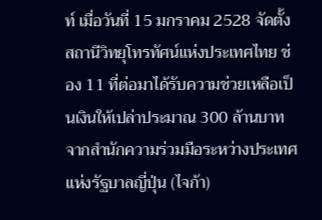ท์ เมื่อวันที่ 15 มกราคม 2528 จัดตั้งสถานีวิทยุโทรทัศน์แห่งประเทศไทย ช่อง 11 ที่ต่อมาได้รับความช่วยเหลือเป็นเงินให้เปล่าประมาณ 300 ล้านบาทจากสำนักความร่วมมือระหว่างประเทศแห่งรัฐบาลญี่ปุ่น (ไจก้า)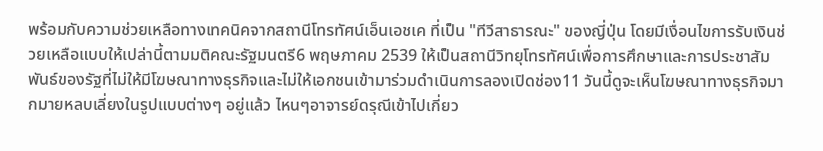พร้อมกับความช่วยเหลือทางเทคนิคจากสถานีโทรทัศน์เอ็นเอชเค ที่เป็น "ทีวีสาธารณะ" ของญี่ปุ่น โดยมีเงื่อนไขการรับเงินช่วยเหลือแบบให้เปล่านี้ตามมติคณะรัฐมนตรี6 พฤษภาคม 2539 ให้เป็นสถานีวิทยุโทรทัศน์เพื่อการศึกษาและการประชาสัมพันธ์ของรัฐที่ไม่ให้มีโฆษณาทางธุรกิจและไม่ให้เอกชนเข้ามาร่วมดำเนินการลองเปิดช่อง11 วันนี้ดูจะเห็นโฆษณาทางธุรกิจมากมายหลบเลี่ยงในรูปแบบต่างๆ อยู่แล้ว ไหนๆอาจารย์ดรุณีเข้าไปเกี่ยว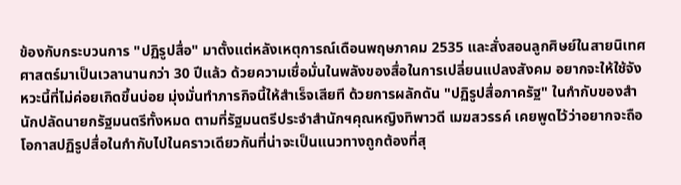ข้องกับกระบวนการ "ปฏิรูปสื่อ" มาตั้งแต่หลังเหตุการณ์เดือนพฤษภาคม 2535 และสั่งสอนลูกศิษย์ในสายนิเทศศาสตร์มาเป็นเวลานานกว่า 30 ปีแล้ว ด้วยความเชื่อมั่นในพลังของสื่อในการเปลี่ยนแปลงสังคม อยากจะให้ใช้จังหวะนี้ที่ไม่ค่อยเกิดขึ้นบ่อย มุ่งมั่นทำภารกิจนี้ให้สำเร็จเสียที ด้วยการผลักดัน "ปฏิรูปสื่อภาครัฐ" ในกำกับของสำนักปลัดนายกรัฐมนตรีทั้งหมด ตามที่รัฐมนตรีประจำสำนักฯคุณหญิงทิพาวดี เมฆสวรรค์ เคยพูดไว้ว่าอยากจะถือโอกาสปฏิรูปสื่อในกำกับไปในคราวเดียวกันที่น่าจะเป็นแนวทางถูกต้องที่สุ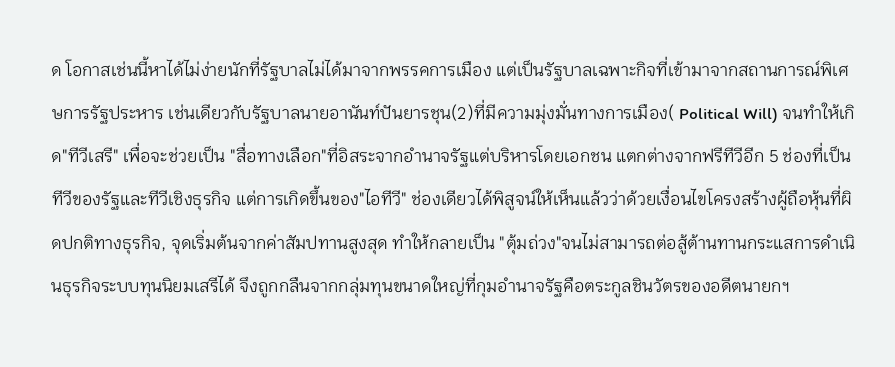ด โอกาสเช่นนี้หาได้ไม่ง่ายนักที่รัฐบาลไม่ได้มาจากพรรคการเมือง แต่เป็นรัฐบาลเฉพาะกิจที่เข้ามาจากสถานการณ์พิเศษการรัฐประหาร เช่นเดียวกับรัฐบาลนายอานันท์ปันยารชุน(2)ที่มีความมุ่งมั่นทางการเมือง( Political Will) จนทำให้เกิด"ทีวีเสรี" เพื่อจะช่วยเป็น "สื่อทางเลือก"ที่อิสระจากอำนาจรัฐแต่บริหารโดยเอกชน แตกต่างจากฟรีทีวีอีก 5 ช่องที่เป็นทีวีของรัฐและทีวีเชิงธุรกิจ แต่การเกิดขึ้นของ"ไอทีวี" ช่องเดียวได้พิสูจน์ให้เห็นแล้วว่าด้วยเงื่อนไขโครงสร้างผู้ถือหุ้นที่ผิดปกติทางธุรกิจ, จุดเริ่มต้นจากค่าสัมปทานสูงสุด ทำให้กลายเป็น "ตุ้มถ่วง"จนไม่สามารถต่อสู้ต้านทานกระแสการดำเนินธุรกิจระบบทุนนิยมเสรีได้ จึงถูกกลืนจากกลุ่มทุนขนาดใหญ่ที่กุมอำนาจรัฐคือตระกูลชินวัตรของอดีตนายกฯ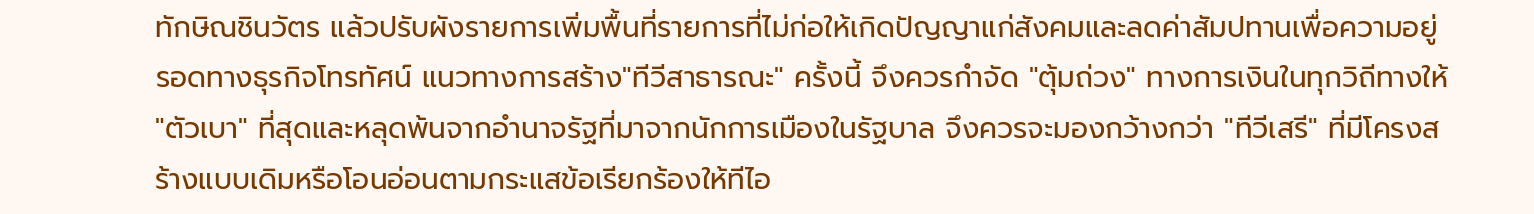ทักษิณชินวัตร แล้วปรับผังรายการเพิ่มพื้นที่รายการที่ไม่ก่อให้เกิดปัญญาแก่สังคมและลดค่าสัมปทานเพื่อความอยู่รอดทางธุรกิจโทรทัศน์ แนวทางการสร้าง"ทีวีสาธารณะ" ครั้งนี้ จึงควรกำจัด "ตุ้มถ่วง" ทางการเงินในทุกวิถีทางให้ "ตัวเบา" ที่สุดและหลุดพ้นจากอำนาจรัฐที่มาจากนักการเมืองในรัฐบาล จึงควรจะมองกว้างกว่า "ทีวีเสรี" ที่มีโครงสร้างแบบเดิมหรือโอนอ่อนตามกระแสข้อเรียกร้องให้ทีไอ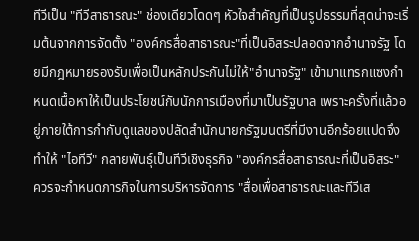ทีวีเป็น "ทีวีสาธารณะ" ช่องเดียวโดดๆ หัวใจสำคัญที่เป็นรูปธรรมที่สุดน่าจะเริ่มต้นจากการจัดตั้ง "องค์กรสื่อสาธารณะ"ที่เป็นอิสระปลอดจากอำนาจรัฐ โดยมีกฎหมายรองรับเพื่อเป็นหลักประกันไม่ให้"อำนาจรัฐ" เข้ามาแทรกแซงกำหนดเนื้อหาให้เป็นประโยชน์กับนักการเมืองที่มาเป็นรัฐบาล เพราะครั้งที่แล้วอยู่ภายใต้การกำกับดูแลของปลัดสำนักนายกรัฐมนตรีที่มีงานอีกร้อยแปดจึงทำให้ "ไอทีวี" กลายพันธุ์เป็นทีวีเชิงธุรกิจ "องค์กรสื่อสาธารณะที่เป็นอิสระ" ควรจะกำหนดภารกิจในการบริหารจัดการ "สื่อเพื่อสาธารณะและทีวีเส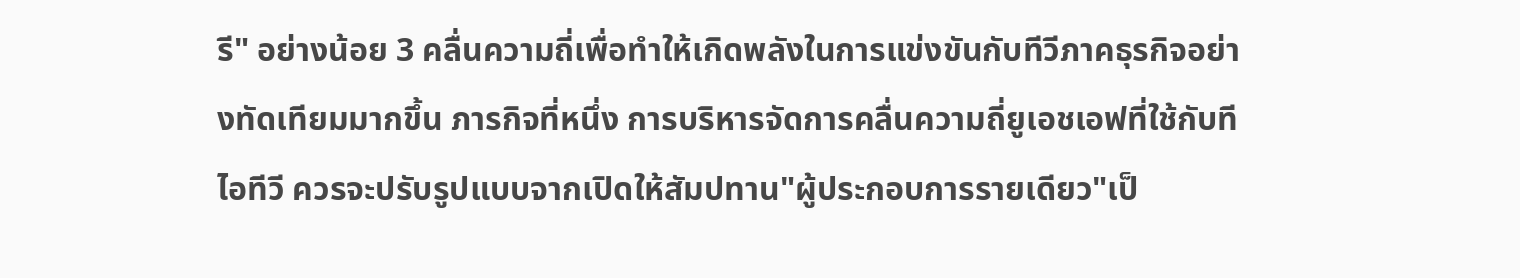รี" อย่างน้อย 3 คลื่นความถี่เพื่อทำให้เกิดพลังในการแข่งขันกับทีวีภาคธุรกิจอย่างทัดเทียมมากขึ้น ภารกิจที่หนึ่ง การบริหารจัดการคลื่นความถี่ยูเอชเอฟที่ใช้กับทีไอทีวี ควรจะปรับรูปแบบจากเปิดให้สัมปทาน"ผู้ประกอบการรายเดียว"เป็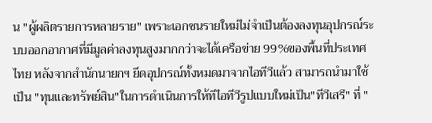น "ผู้ผลิตรายการหลายราย" เพราะเอกชนรายใหม่ไม่จำเป็นต้องลงทุนอุปกรณ์ระบบออกอากาศที่มีมูลค่าลงทุนสูงมากกว่าจะได้เครือข่าย 99%ของพื้นที่ประเทศไทย หลังจากสำนักนายกฯ ยึดอุปกรณ์ทั้งหมดมาจากไอทีวีแล้ว สามารถนำมาใช้เป็น "ทุนและทรัพย์สิน"ในการดำเนินการให้ทีไอทีวีรูปแบบใหม่เป็น"ทีวีเสรี" ที่ "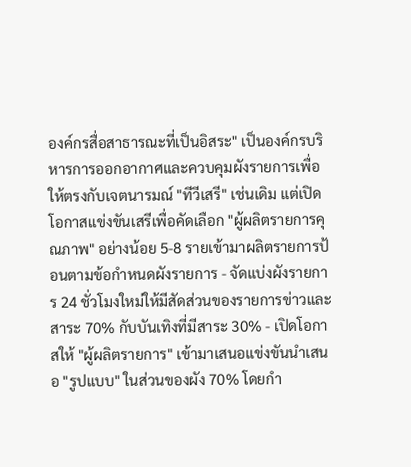องค์กรสื่อสาธารณะที่เป็นอิสระ" เป็นองค์กรบริหารการออกอากาศและควบคุมผังรายการเพื่อให้ตรงกับเจตนารมณ์ "ทีวีเสรี" เช่นเดิม แต่เปิดโอกาสแข่งขันเสรีเพื่อคัดเลือก "ผู้ผลิตรายการคุณภาพ" อย่างน้อย 5-8 รายเข้ามาผลิตรายการป้อนตามข้อกำหนดผังรายการ - จัดแบ่งผังรายการ 24 ชั่วโมงใหม่ให้มีสัดส่วนของรายการข่าวและสาระ 70% กับบันเทิงที่มีสาระ 30% - เปิดโอกาสให้ "ผู้ผลิตรายการ" เข้ามาเสนอแข่งขันนำเสนอ "รูปแบบ" ในส่วนของผัง 70% โดยกำ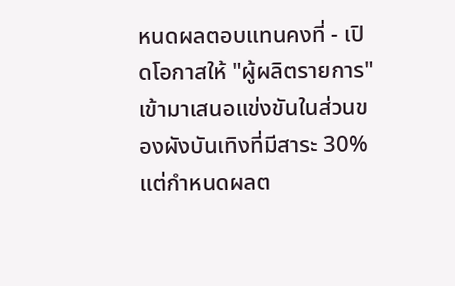หนดผลตอบแทนคงที่ - เปิดโอกาสให้ "ผู้ผลิตรายการ" เข้ามาเสนอแข่งขันในส่วนของผังบันเทิงที่มีสาระ 30% แต่กำหนดผลต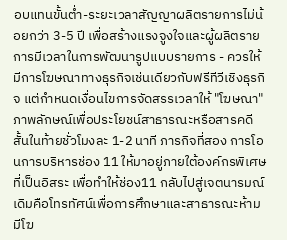อบแทนขั้นต่ำ-ระยะเวลาสัญญาผลิตรายการไม่น้อยกว่า 3-5 ปี เพื่อสร้างแรงจูงใจและผู้ผลิตรายการมีเวลาในการพัฒนารูปแบบรายการ - ควรให้มีการโฆษณาทางธุรกิจเช่นเดียวกับฟรีทีวีเชิงธุรกิจ แต่กำหนดเงื่อนไขการจัดสรรเวลาให้ "โฆษณา" ภาพลักษณ์เพื่อประโยชน์สาธารณะหรือสารคดีสั้นในท้ายชั่วโมงละ 1-2 นาที ภารกิจที่สอง การโอนการบริหารช่อง 11 ให้มาอยู่ภายใต้องค์กรพิเศษที่เป็นอิสระ เพื่อทำให้ช่อง11 กลับไปสู่เจตนารมณ์เดิมคือโทรทัศน์เพื่อการศึกษาและสาธารณะห้ามมีโฆ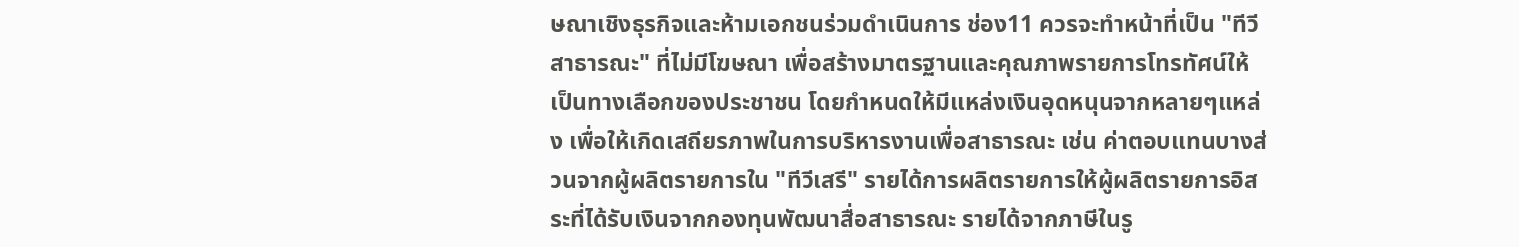ษณาเชิงธุรกิจและห้ามเอกชนร่วมดำเนินการ ช่อง11 ควรจะทำหน้าที่เป็น "ทีวีสาธารณะ" ที่ไม่มีโฆษณา เพื่อสร้างมาตรฐานและคุณภาพรายการโทรทัศน์ให้เป็นทางเลือกของประชาชน โดยกำหนดให้มีแหล่งเงินอุดหนุนจากหลายๆแหล่ง เพื่อให้เกิดเสถียรภาพในการบริหารงานเพื่อสาธารณะ เช่น ค่าตอบแทนบางส่วนจากผู้ผลิตรายการใน "ทีวีเสรี" รายได้การผลิตรายการให้ผู้ผลิตรายการอิสระที่ได้รับเงินจากกองทุนพัฒนาสื่อสาธารณะ รายได้จากภาษีในรู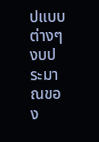ปแบบต่างๆ งบประมาณของ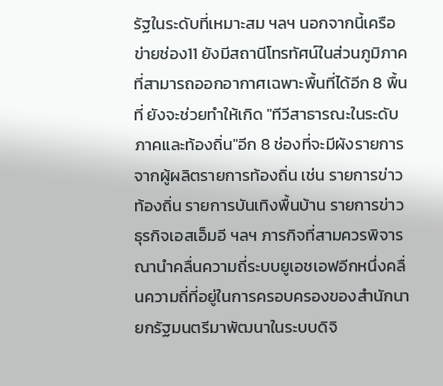รัฐในระดับที่เหมาะสม ฯลฯ นอกจากนี้เครือข่ายช่อง11 ยังมีสถานีโทรทัศน์ในส่วนภูมิภาคที่สามารถออกอากาศเฉพาะพื้นที่ได้อีก 8 พื้นที่ ยังจะช่วยทำให้เกิด "ทีวีสาธารณะในระดับภาคและท้องถิ่น"อีก 8 ช่องที่จะมีผังรายการจากผู้ผลิตรายการท้องถิ่น เช่น รายการข่าวท้องถิ่น รายการบันเทิงพื้นบ้าน รายการข่าวธุรกิจเอสเอ็มอี ฯลฯ ภารกิจที่สามควรพิจารณานำคลื่นความถี่ระบบยูเอชเอฟอีกหนึ่งคลื่นความถี่ที่อยู่ในการครอบครองของสำนักนายกรัฐมนตรีมาพัฒนาในระบบดิจิ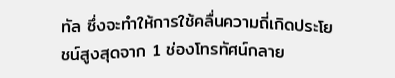ทัล ซึ่งจะทำให้การใช้คลื่นความถี่เกิดประโยชน์สูงสุดจาก 1 ช่องโทรทัศน์กลาย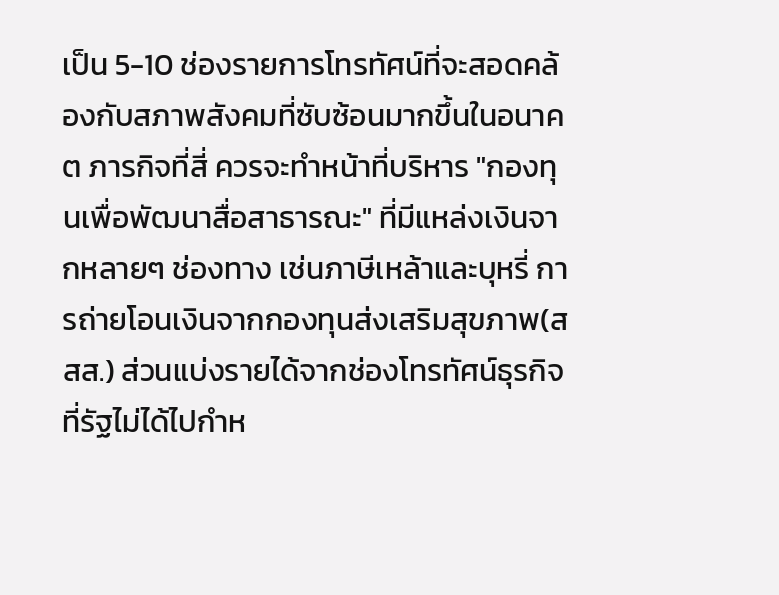เป็น 5-10 ช่องรายการโทรทัศน์ที่จะสอดคล้องกับสภาพสังคมที่ซับซ้อนมากขึ้นในอนาคต ภารกิจที่สี่ ควรจะทำหน้าที่บริหาร "กองทุนเพื่อพัฒนาสื่อสาธารณะ" ที่มีแหล่งเงินจากหลายๆ ช่องทาง เช่นภาษีเหล้าและบุหรี่ การถ่ายโอนเงินจากกองทุนส่งเสริมสุขภาพ(สสส.) ส่วนแบ่งรายได้จากช่องโทรทัศน์ธุรกิจที่รัฐไม่ได้ไปกำห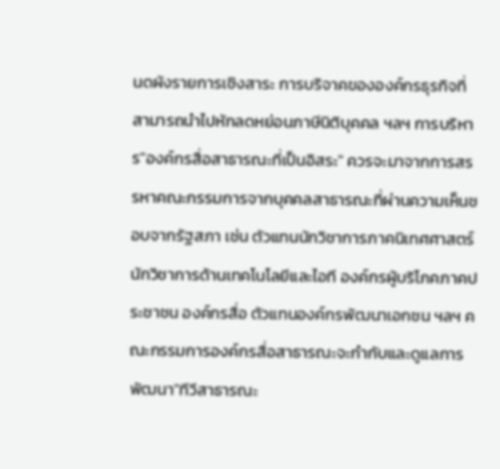นดผังรายการเชิงสาระ การบริจาคขององค์กรธุรกิจที่สามารถนำไปหักลดหย่อนภาษีนิติบุคคล ฯลฯ การบริหาร"องค์กรสื่อสาธารณะที่เป็นอิสระ" ควรจะมาจากการสรรหาคณะกรรมการจากบุคคลสาธารณะที่ผ่านความเห็นชอบจากรัฐสภา เช่น ตัวแทนนักวิชาการภาคนิเทศศาสตร์ นักวิชาการด้านเทคโนโลยีและไอที องค์กรผู้บริโภคภาคประชาชน องค์กรสื่อ ตัวแทนองค์กรพัฒนาเอกชน ฯลฯ คณะกรรมการองค์กรสื่อสาธารณะจะกำกับและดูแลการพัฒนา"ทีวีสาธารณะ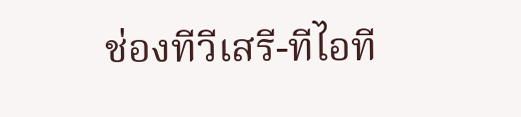ช่องทีวีเสรี-ทีไอที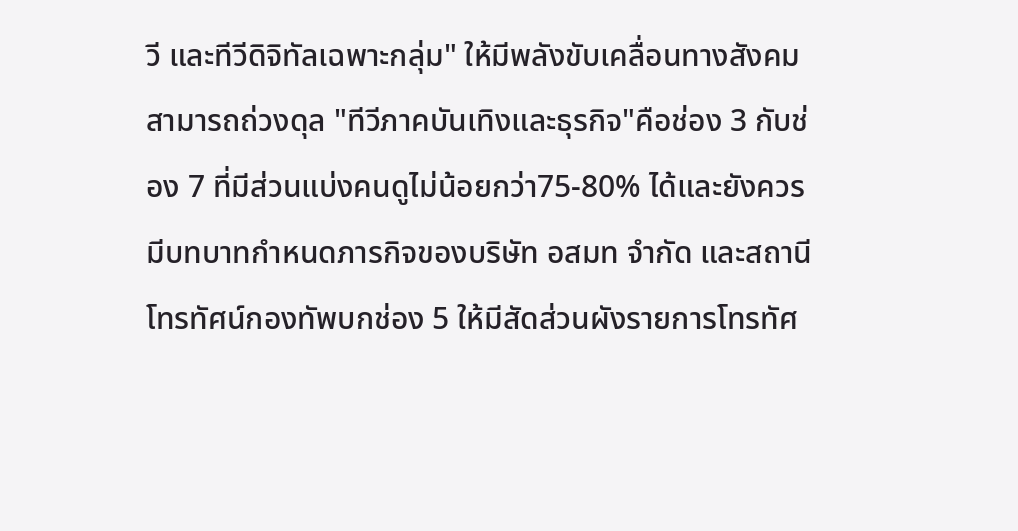วี และทีวีดิจิทัลเฉพาะกลุ่ม" ให้มีพลังขับเคลื่อนทางสังคม สามารถถ่วงดุล "ทีวีภาคบันเทิงและธุรกิจ"คือช่อง 3 กับช่อง 7 ที่มีส่วนแบ่งคนดูไม่น้อยกว่า75-80% ได้และยังควรมีบทบาทกำหนดภารกิจของบริษัท อสมท จำกัด และสถานีโทรทัศน์กองทัพบกช่อง 5 ให้มีสัดส่วนผังรายการโทรทัศ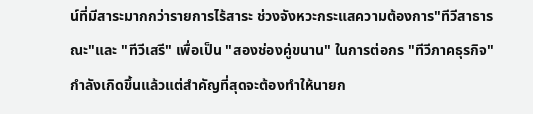น์ที่มีสาระมากกว่ารายการไร้สาระ ช่วงจังหวะกระแสความต้องการ"ทีวีสาธารณะ"และ "ทีวีเสรี" เพื่อเป็น "สองช่องคู่ขนาน" ในการต่อกร "ทีวีภาคธุรกิจ" กำลังเกิดขึ้นแล้วแต่สำคัญที่สุดจะต้องทำให้นายก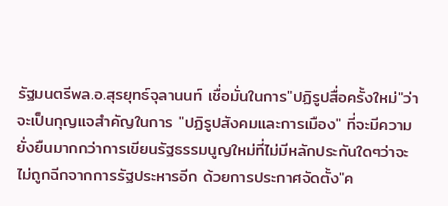รัฐมนตรีพล.อ.สุรยุทธ์จุลานนท์ เชื่อมั่นในการ"ปฏิรูปสื่อครั้งใหม่"ว่าจะเป็นกุญแจสำคัญในการ "ปฏิรูปสังคมและการเมือง" ที่จะมีความยั่งยืนมากกว่าการเขียนรัฐธรรมนูญใหม่ที่ไม่มีหลักประกันใดๆว่าจะไม่ถูกฉีกจากการรัฐประหารอีก ด้วยการประกาศจัดตั้ง"ค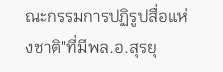ณะกรรมการปฏิรูปสื่อแห่งชาติ"ที่มีพล.อ.สุรยุ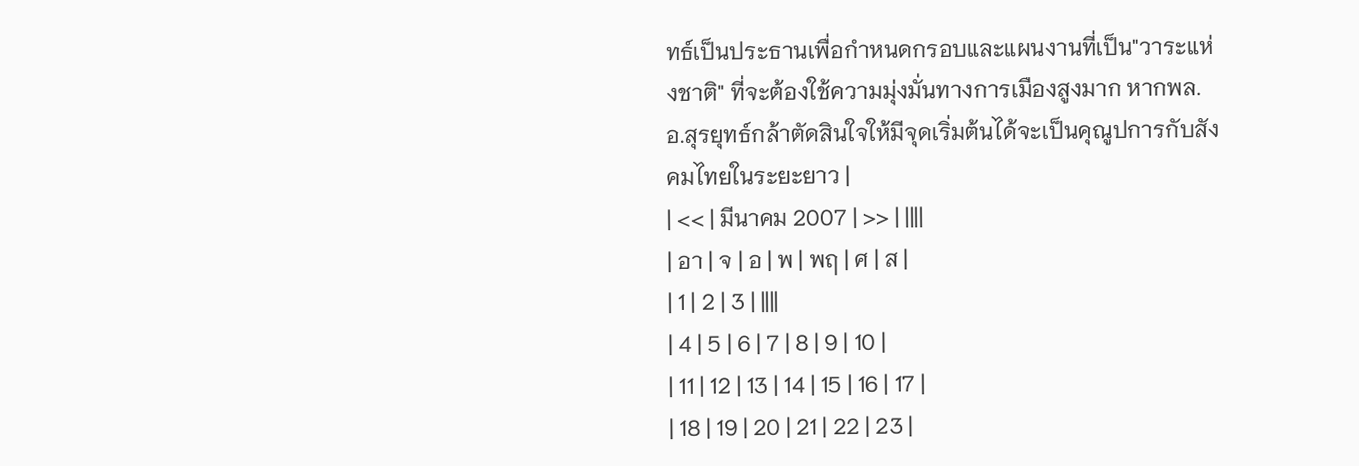ทธ์เป็นประธานเพื่อกำหนดกรอบและแผนงานที่เป็น"วาระแห่งชาติ" ที่จะต้องใช้ความมุ่งมั่นทางการเมืองสูงมาก หากพล.อ.สุรยุทธ์กล้าตัดสินใจให้มีจุดเริ่มต้นได้จะเป็นคุณูปการกับสังคมไทยในระยะยาว |
| << | มีนาคม 2007 | >> | ||||
| อา | จ | อ | พ | พฤ | ศ | ส |
| 1 | 2 | 3 | ||||
| 4 | 5 | 6 | 7 | 8 | 9 | 10 |
| 11 | 12 | 13 | 14 | 15 | 16 | 17 |
| 18 | 19 | 20 | 21 | 22 | 23 |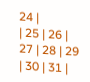24 |
| 25 | 26 | 27 | 28 | 29 | 30 | 31 |